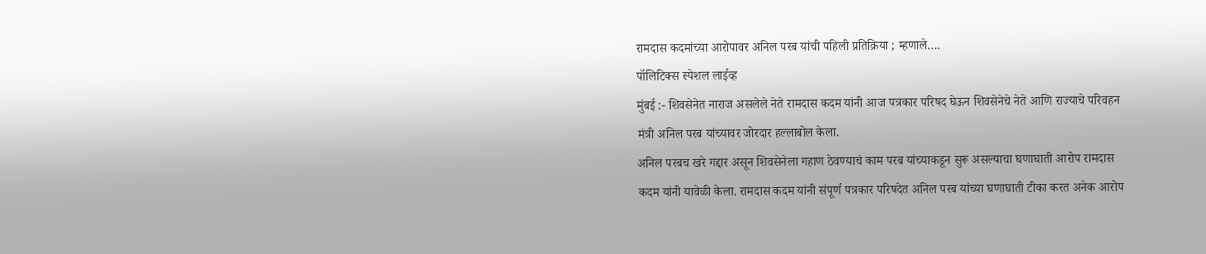रामदास कदमांच्या आरोपावर अनिल परब यांची पहिली प्रतिक्रिया ; म्हणाले….
पॉलिटिक्स स्पेशल लाईव्ह
मुंबई :- शिवसेनेत नाराज असलेले नेते रामदास कदम यांनी आज पत्रकार परिषद घेऊन शिवसेनेचे नेते आणि राज्याचे परिवहन मंत्री अनिल परब यांच्यावर जोरदार हल्लाबोल केला.
अनिल परबच खरे गद्दार असून शिवसेनेला गहाण ठेवण्याचं काम परब यांच्याकडून सुरू असल्याचा घणाघाती आरोप रामदास कदम यांनी यावेळी केला. रामदास कदम यांनी संपूर्ण पत्रकार परिषदेत अनिल परब यांच्या घणाघाती टीका करत अनेक आरोप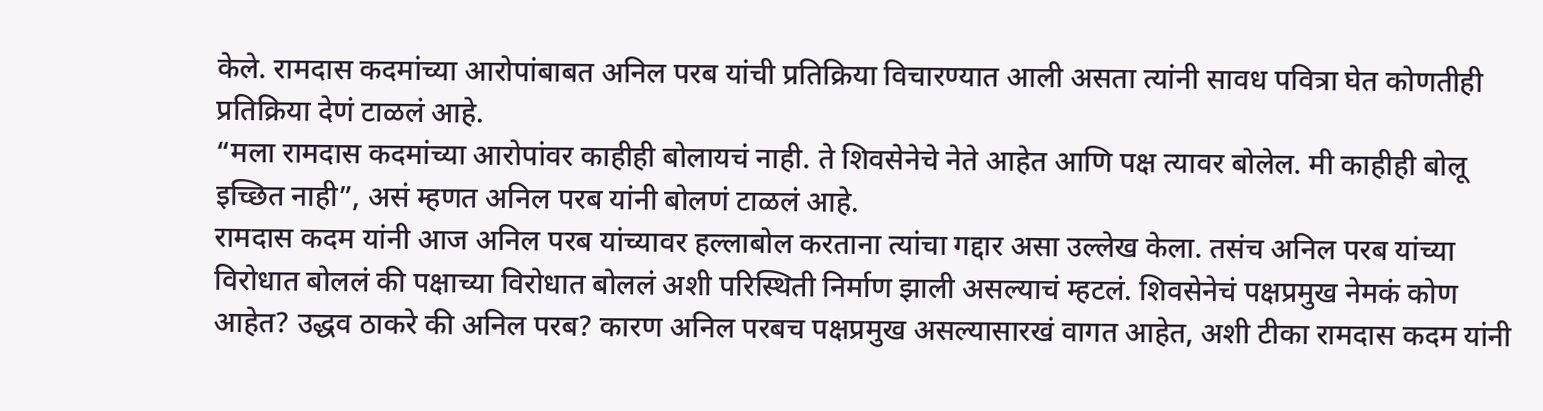केले. रामदास कदमांच्या आरोपांबाबत अनिल परब यांची प्रतिक्रिया विचारण्यात आली असता त्यांनी सावध पवित्रा घेत कोणतीही प्रतिक्रिया देणं टाळलं आहे.
“मला रामदास कदमांच्या आरोपांवर काहीही बोलायचं नाही. ते शिवसेनेचे नेते आहेत आणि पक्ष त्यावर बोलेल. मी काहीही बोलू इच्छित नाही”, असं म्हणत अनिल परब यांनी बोलणं टाळलं आहे.
रामदास कदम यांनी आज अनिल परब यांच्यावर हल्लाबोल करताना त्यांचा गद्दार असा उल्लेख केला. तसंच अनिल परब यांच्या विरोधात बोललं की पक्षाच्या विरोधात बोललं अशी परिस्थिती निर्माण झाली असल्याचं म्हटलं. शिवसेनेचं पक्षप्रमुख नेमकं कोण आहेत? उद्धव ठाकरे की अनिल परब? कारण अनिल परबच पक्षप्रमुख असल्यासारखं वागत आहेत, अशी टीका रामदास कदम यांनी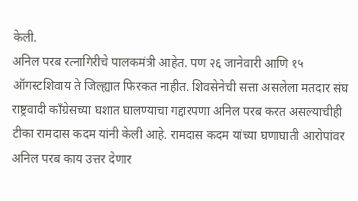केली.
अनिल परब रत्नागिरीचे पालकमंत्री आहेत. पण २६ जानेवारी आणि १५ ऑगस्टशिवाय ते जिल्ह्यात फिरकत नाहीत. शिवसेनेची सत्ता असलेला मतदार संघ राष्ट्रवादी काँग्रेसच्या घशात घालण्याचा गद्दारपणा अनिल परब करत असल्याचीही टीका रामदास कदम यांनी केली आहे. रामदास कदम यांच्या घणाघाती आरोपांवर अनिल परब काय उत्तर देणार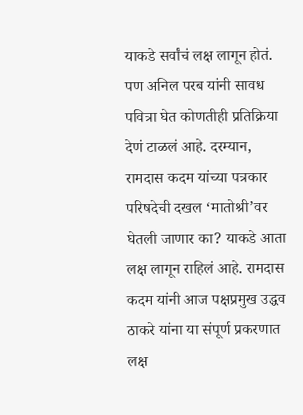याकडे सर्वांचं लक्ष लागून होतं. पण अनिल परब यांनी सावध पवित्रा घेत कोणतीही प्रतिक्रिया देणं टाळलं आहे. दरम्यान, रामदास कदम यांच्या पत्रकार परिषदेची दखल ‘मातोश्री’वर घेतली जाणार का? याकडे आता लक्ष लागून राहिलं आहे. रामदास कदम यांनी आज पक्षप्रमुख उद्धव ठाकरे यांना या संपूर्ण प्रकरणात लक्ष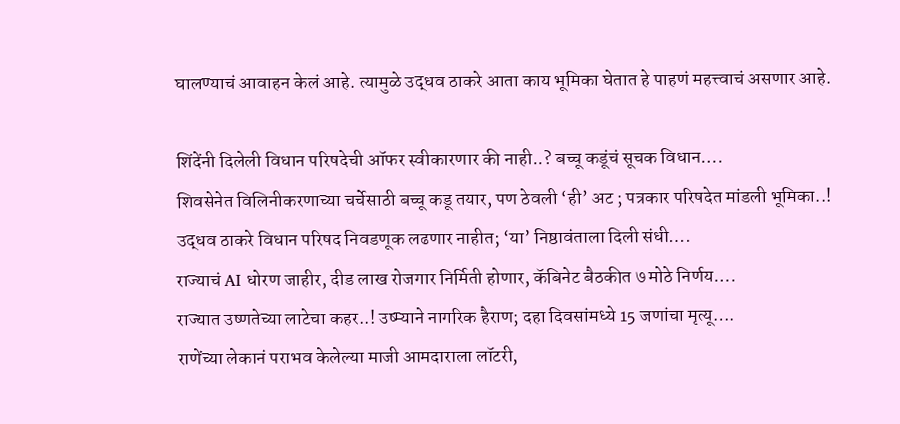घालण्याचं आवाहन केलं आहे. त्यामुळे उद्धव ठाकरे आता काय भूमिका घेतात हे पाहणं महत्त्वाचं असणार आहे.

शिंदेंनी दिलेली विधान परिषदेची ऑफर स्वीकारणार की नाही..? बच्चू कडूंचं सूचक विधान….
शिवसेनेत विलिनीकरणाच्या चर्चेसाठी बच्चू कडू तयार, पण ठेवली ‘ही’ अट ; पत्रकार परिषदेत मांडली भूमिका..!
उद्धव ठाकरे विधान परिषद निवडणूक लढणार नाहीत; ‘या’ निष्ठावंताला दिली संधी….
राज्याचं AI धोरण जाहीर, दीड लाख रोजगार निर्मिती होणार, कॅबिनेट बैठकीत ७ मोठे निर्णय….
राज्यात उष्णतेच्या लाटेचा कहर..! उष्म्याने नागरिक हैराण; दहा दिवसांमध्ये 15 जणांचा मृत्यू….
राणेंच्या लेकानं पराभव केलेल्या माजी आमदाराला लॉटरी,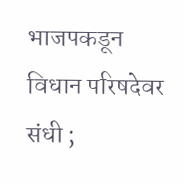भाजपकडून विधान परिषदेवर संधी ;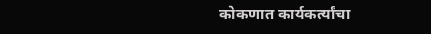कोकणात कार्यकर्त्यांचा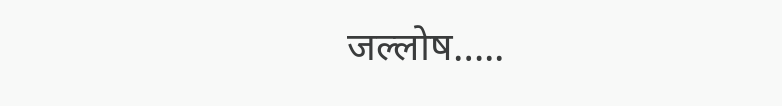जल्लोष…..